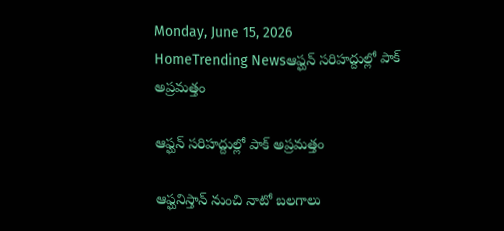Monday, June 15, 2026
HomeTrending Newsఆఫ్ఘన్ సరిహద్దుల్లో పాక్ అప్రమత్తం

ఆఫ్ఘన్ సరిహద్దుల్లో పాక్ అప్రమత్తం

ఆఫ్ఘనిస్తాన్ నుంచి నాటో బలగాలు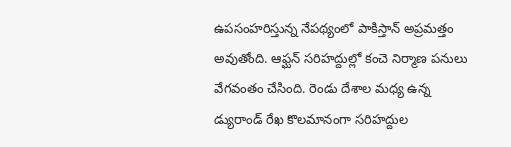ఉపసంహరిస్తున్న నేపథ్యంలో పాకిస్తాన్ అప్రమత్తం అవుతోంది. ఆఫ్ఘన్ సరిహద్దుల్లో కంచె నిర్మాణ పనులు వేగవంతం చేసింది. రెండు దేశాల మధ్య ఉన్న డ్యురాండ్ రేఖ కొలమానంగా సరిహద్దుల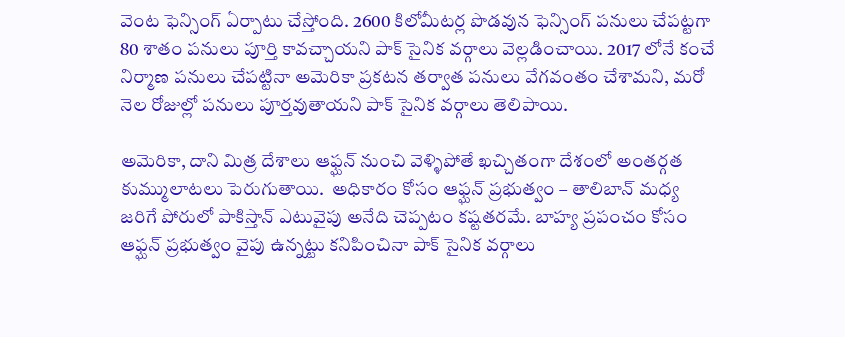వెంట ఫెన్సింగ్ ఏర్పాటు చేస్తోంది. 2600 కిలోమీటర్ల పొడవున ఫెన్సింగ్ పనులు చేపట్టగా 80 శాతం పనులు పూర్తి కావచ్చాయని పాక్ సైనిక వర్గాలు వెల్లడించాయి. 2017 లోనే కంచే నిర్మాణ పనులు చేపట్టినా అమెరికా ప్రకటన తర్వాత పనులు వేగవంతం చేశామని, మరో నెల రోజుల్లో పనులు పూర్తవుతాయని పాక్ సైనిక వర్గాలు తెలిపాయి.

అమెరికా, దాని మిత్ర దేశాలు ఆఫ్ఘన్ నుంచి వెళ్ళిపోతే ఖచ్చితంగా దేశంలో అంతర్గత కుమ్ములాటలు పెరుగుతాయి.  అధికారం కోసం ఆఫ్ఘన్ ప్రభుత్వం – తాలిబాన్ మధ్య జరిగే పోరులో పాకిస్తాన్ ఎటువైపు అనేది చెప్పటం కష్టతరమే. బాహ్య ప్రపంచం కోసం ఆఫ్ఘన్ ప్రభుత్వం వైపు ఉన్నట్టు కనిపించినా పాక్ సైనిక వర్గాలు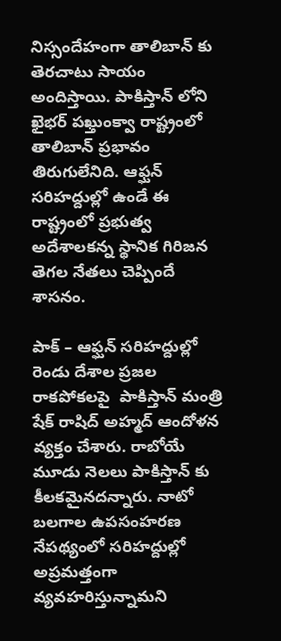నిస్సందేహంగా తాలిబాన్ కు తెరచాటు సాయం అందిస్తాయి. పాకిస్తాన్ లోని ఖైభర్ పఖ్తుంక్వా రాష్ట్రంలో తాలిబాన్ ప్రభావం తిరుగులేనిది. ఆఫ్ఘన్ సరిహద్దుల్లో ఉండే ఈ రాష్ట్రంలో ప్రభుత్వ అదేశాలకన్న స్థానిక గిరిజన తెగల నేతలు చెప్పిందే శాసనం.

పాక్ – ఆఫ్ఘన్ సరిహద్దుల్లో రెండు దేశాల ప్రజల రాకపోకలపై  పాకిస్తాన్ మంత్రి షేక్ రాషిద్ అహ్మద్ ఆందోళన వ్యక్తం చేశారు. రాబోయే మూడు నెలలు పాకిస్తాన్ కు కీలకమైనదన్నారు. నాటో బలగాల ఉపసంహరణ నేపథ్యంలో సరిహద్దుల్లో అప్రమత్తంగా వ్యవహరిస్తున్నామని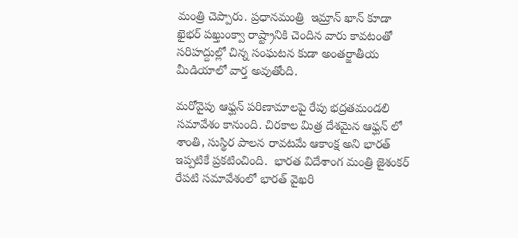మంత్రి చెప్పారు. ప్రధానమంత్రి  ఇమ్రాన్ ఖాన్ కూడా ఖైభర్ పఖ్తుంక్వా రాష్ట్రానికి చెందిన వారు కావటంతో సరిహద్దుల్లో చిన్న సంఘటన కుడా అంతర్జాతీయ మీడియాలో వార్త అవుతోంది.

మరోవైపు ఆఫ్ఘన్ పరిణామాలపై రేపు భద్రతమండలి  సమావేశం కానుంది. చిరకాల మిత్ర దేశమైన ఆఫ్ఘన్ లో శాంతి, సుస్థిర పాలన రావటమే ఆకాంక్ష అని భారత్ ఇప్పటికే ప్రకటించింది.  భారత విదేశాంగ మంత్రి జైశంకర్ రేపటి సమావేశంలో భారత్ వైఖరి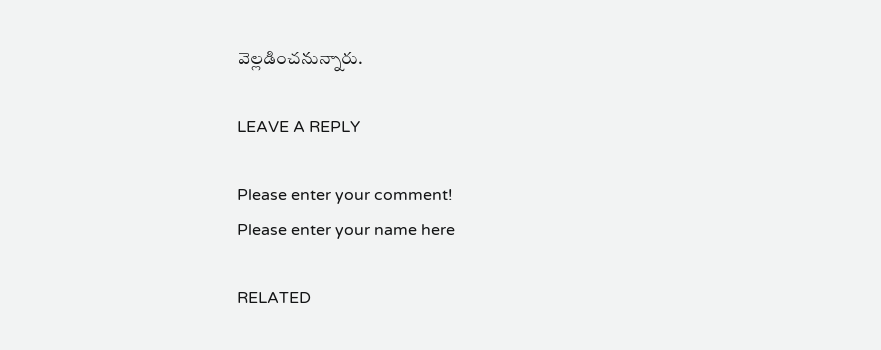వెల్లడించనున్నారు.

LEAVE A REPLY

Please enter your comment!
Please enter your name here

RELATED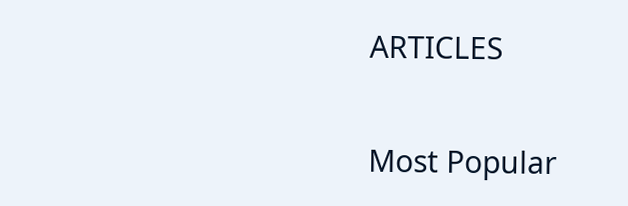ARTICLES

Most Popular